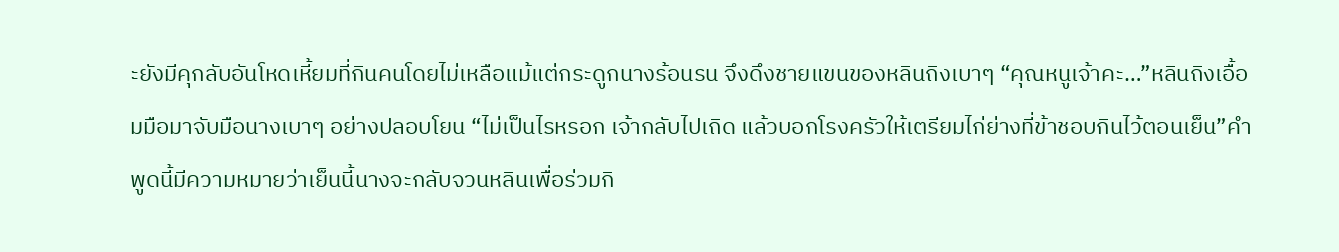ะยังมีคุกลับอันโหดเหี้ยมที่กินคนโดยไม่เหลือแม้แต่กระดูกนางร้อนรน จึงดึงชายแขนของหลินถิงเบาๆ “คุณหนูเจ้าคะ…”หลินถิงเอื้อมมือมาจับมือนางเบาๆ อย่างปลอบโยน “ไม่เป็นไรหรอก เจ้ากลับไปเถิด แล้วบอกโรงครัวให้เตรียมไก่ย่างที่ข้าชอบกินไว้ตอนเย็น”คำพูดนี้มีความหมายว่าเย็นนี้นางจะกลับจวนหลินเพื่อร่วมกิ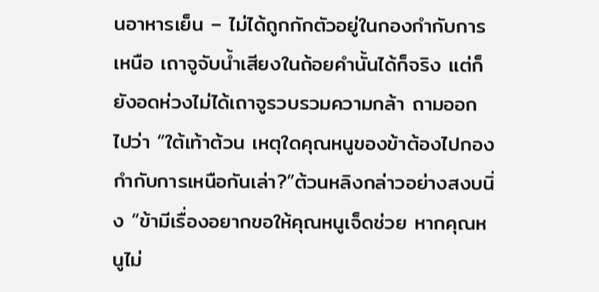นอาหารเย็น – ไม่ได้ถูกกักตัวอยู่ในกองกำกับการเหนือ เถาจูจับน้ำเสียงในถ้อยคำนั้นได้ก็จริง แต่ก็ยังอดห่วงไม่ได้เถาจูรวบรวมความกล้า ถามออกไปว่า “ใต้เท้าต้วน เหตุใดคุณหนูของข้าต้องไปกองกำกับการเหนือกันเล่า?”ต้วนหลิงกล่าวอย่างสงบนิ่ง “ข้ามีเรื่องอยากขอให้คุณหนูเจ็ดช่วย หากคุณหนูไม่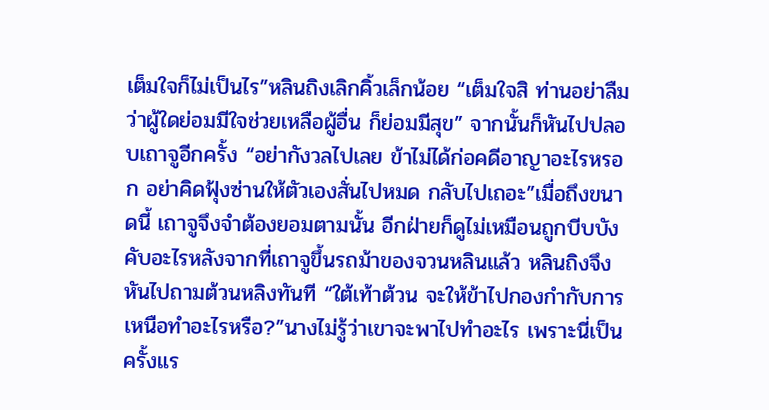เต็มใจก็ไม่เป็นไร”หลินถิงเลิกคิ้วเล็กน้อย “เต็มใจสิ ท่านอย่าลืมว่าผู้ใดย่อมมีใจช่วยเหลือผู้อื่น ก็ย่อมมีสุข” จากนั้นก็หันไปปลอบเถาจูอีกครั้ง “อย่ากังวลไปเลย ข้าไม่ได้ก่อคดีอาญาอะไรหรอก อย่าคิดฟุ้งซ่านให้ตัวเองสั่นไปหมด กลับไปเถอะ”เมื่อถึงขนาดนี้ เถาจูจึงจำต้องยอมตามนั้น อีกฝ่ายก็ดูไม่เหมือนถูกบีบบังคับอะไรหลังจากที่เถาจูขึ้นรถม้าของจวนหลินแล้ว หลินถิงจึงหันไปถามต้วนหลิงทันที “ใต้เท้าต้วน จะให้ข้าไปกองกำกับการเหนือทำอะไรหรือ?”นางไม่รู้ว่าเขาจะพาไปทำอะไร เพราะนี่เป็นครั้งแร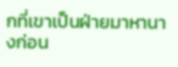กที่เขาเป็นฝ่ายมาหานางก่อน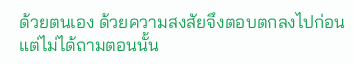ด้วยตนเอง ด้วยความสงสัยจึงตอบตกลงไปก่อน แต่ไม่ได้ถามตอนนั้น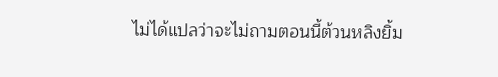ไม่ได้แปลว่าจะไม่ถามตอนนี้ต้วนหลิงยิ้ม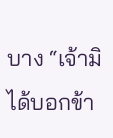บาง “เจ้ามิได้บอกข้า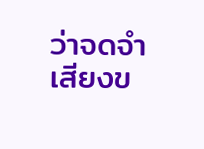ว่าจดจำเสียงข